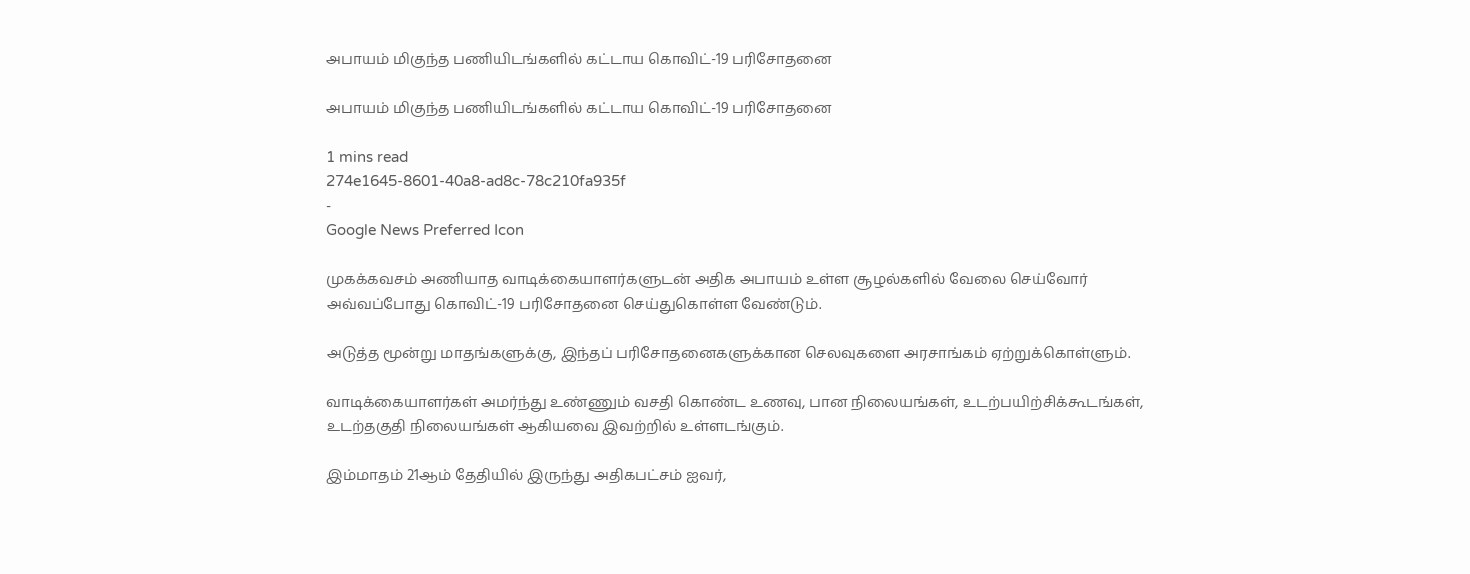அபாயம் மிகுந்த பணியிடங்களில் கட்டாய கொவிட்-19 பரிசோதனை

அபாயம் மிகுந்த பணியிடங்களில் கட்டாய கொவிட்-19 பரிசோதனை

1 mins read
274e1645-8601-40a8-ad8c-78c210fa935f
-
Google News Preferred Icon

முகக்கவசம் அணியாத வாடிக்கையாளர்களுடன் அதிக அபாயம் உள்ள சூழல்களில் வேலை செய்வோர் அவ்வப்போது கொவிட்-19 பரிசோதனை செய்துகொள்ள வேண்டும்.

அடுத்த மூன்று மாதங்களுக்கு, இந்தப் பரிசோதனைகளுக்கான செலவுகளை அரசாங்கம் ஏற்றுக்கொள்ளும்.

வாடிக்கையாளர்கள் அமர்ந்து உண்ணும் வசதி கொண்ட உணவு, பான நிலையங்கள், உடற்பயிற்சிக்கூடங்கள், உடற்தகுதி நிலையங்கள் ஆகியவை இவற்றில் உள்ளடங்கும்.

இம்மாதம் 21ஆம் தேதியில் இருந்து அதிகபட்சம் ஐவர்,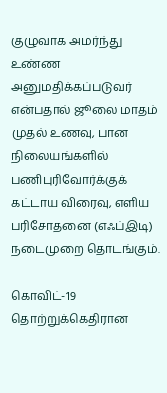குழுவாக அமர்ந்து உண்ண அனுமதிக்கப்படுவர் என்பதால் ஜூலை மாதம் முதல் உணவு, பான நிலையங்களில் பணிபுரிவோர்க்குக் கட்டாய விரைவு, எளிய பரிசோதனை (எஃப்இடி) நடைமுறை தொடங்கும்.

கொவிட்-19 தொற்றுக்கெதிரான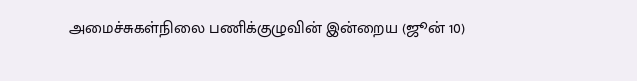அமைச்சுகள்நிலை பணிக்குழுவின் இன்றைய (ஜூன் 10)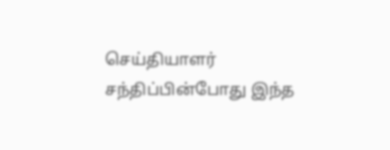செய்தியாளர் சந்திப்பின்போது இந்த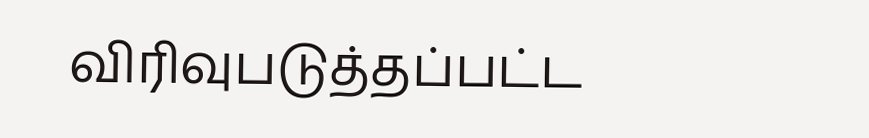விரிவுபடுத்தப்பட்ட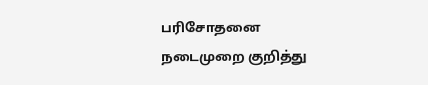பரிசோதனை நடைமுறை குறித்து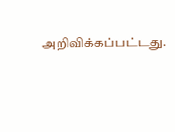அறிவிக்கப்பட்டது.